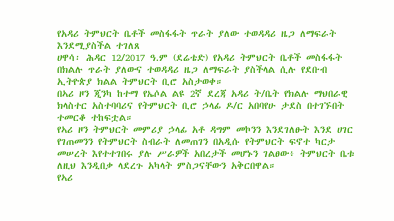የአዳሪ ትምህርት ቤቶች መስፋፋት ጥራት ያለው ተወዳዳሪ ዜጋ ለማፍራት እንደሚያስችል ተገለጸ
ሀዋሳ፡ ሕዳር 12/2017 ዓ.ም (ደሬቴድ) የአዳሪ ትምህርት ቤቶች መስፋፋት በክልሉ ጥራት ያለውና ተወዳዳሪ ዜጋ ለማፍራት ያስችላል ሲሉ የደቡብ ኢትዮጵያ ክልል ትምህርት ቢሮ አስታወቀ።
በኣሪ ዞን ጂንካ ከተማ የኤሶል ልዩ 2ኛ ደረጃ አዳሪ ት/ቤት የክልሉ ማህበራዊ ክላስተር አስተባባሪና የትምህርት ቢሮ ኃላፊ ዶ/ር አበባየሁ ታደስ በተገኙበት ተመርቆ ተከፍቷል።
የኣሪ ዞን ትምህርት መምሪያ ኃላፊ አቶ ዳግም መኮንን እንደገለፁት እንደ ሀገር የገጠመንን የትምህርት ስብራት ለመጠገን በአዲሱ የትምህርት ፍኖተ ካርታ መሠረት እየተተገበሩ ያሉ ሥራዎች አበረታች መሆኑን ገልፀው፥ ትምህርት ቤቱ ለዚህ እንዲበቃ ላደረጉ አካላት ምስጋናቸውን አቅርበዋል።
የኣሪ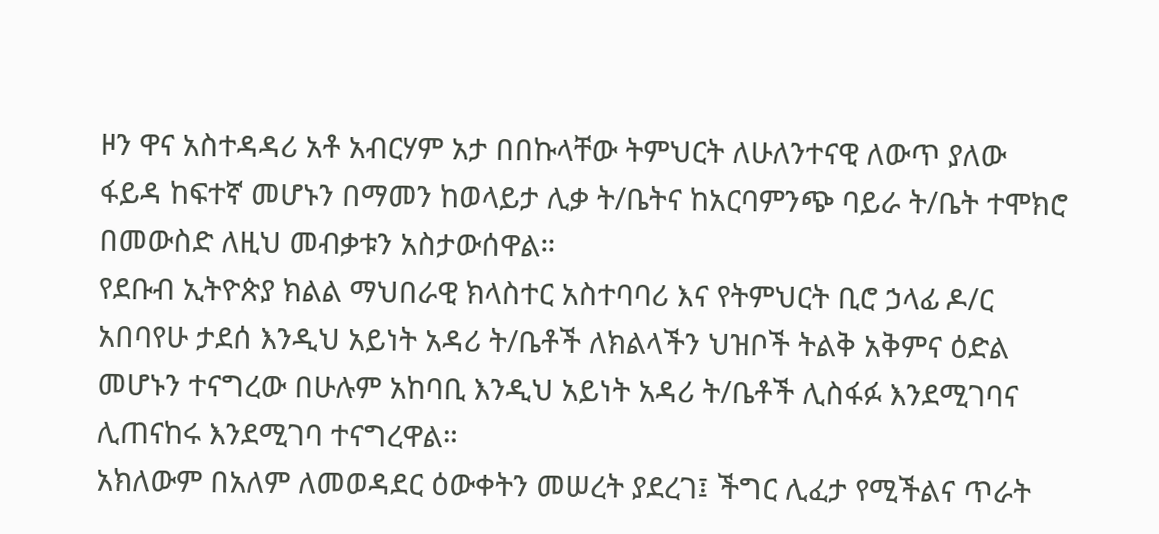ዞን ዋና አስተዳዳሪ አቶ አብርሃም አታ በበኩላቸው ትምህርት ለሁለንተናዊ ለውጥ ያለው ፋይዳ ከፍተኛ መሆኑን በማመን ከወላይታ ሊቃ ት/ቤትና ከአርባምንጭ ባይራ ት/ቤት ተሞክሮ በመውስድ ለዚህ መብቃቱን አስታውሰዋል።
የደቡብ ኢትዮጵያ ክልል ማህበራዊ ክላስተር አስተባባሪ እና የትምህርት ቢሮ ኃላፊ ዶ/ር አበባየሁ ታደሰ እንዲህ አይነት አዳሪ ት/ቤቶች ለክልላችን ህዝቦች ትልቅ አቅምና ዕድል መሆኑን ተናግረው በሁሉም አከባቢ እንዲህ አይነት አዳሪ ት/ቤቶች ሊስፋፉ እንደሚገባና ሊጠናከሩ እንደሚገባ ተናግረዋል።
አክለውም በአለም ለመወዳደር ዕውቀትን መሠረት ያደረገ፤ ችግር ሊፈታ የሚችልና ጥራት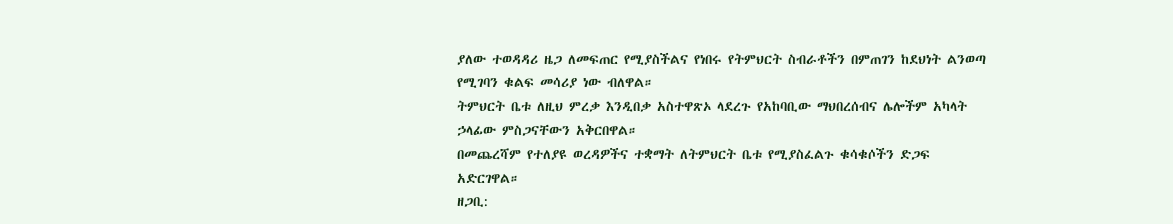ያለው ተወዳዳሪ ዜጋ ለመፍጠር የሚያስችልና የነበሩ የትምህርት ስብራቶችን በምጠገን ከደህነት ልንወጣ የሚገባን ቁልፍ መሳሪያ ነው ብለዋል።
ትምህርት ቤቱ ለዚህ ምረቃ እንዲበቃ አስተዋጽኦ ላደረጉ የአከባቢው ማህበረሰብና ሌሎችም አካላት ኃላፊው ምስጋናቸውን አቅርበዋል።
በመጨረሻም የተለያዩ ወረዳዎችና ተቋማት ለትምህርት ቤቱ የሚያስፈልጉ ቁሳቁሶችን ድጋፍ አድርገዋል።
ዘጋቢ: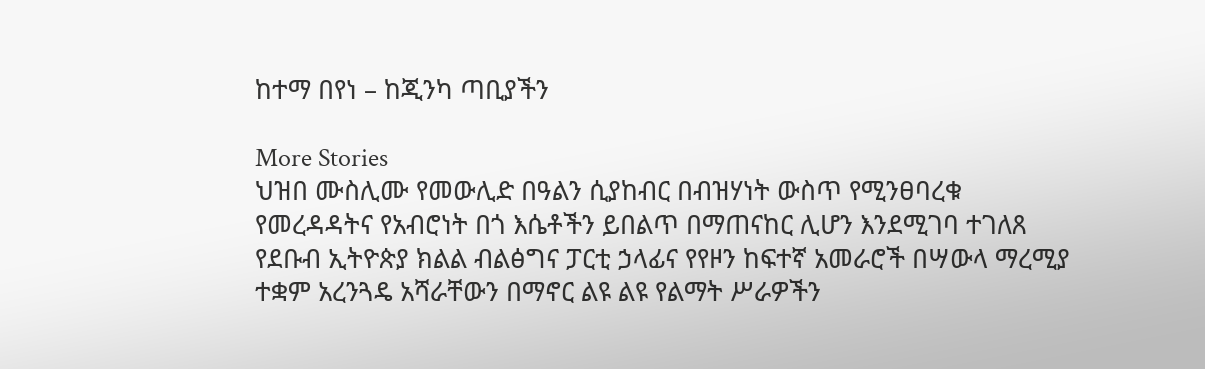ከተማ በየነ – ከጂንካ ጣቢያችን

More Stories
ህዝበ ሙስሊሙ የመውሊድ በዓልን ሲያከብር በብዝሃነት ውስጥ የሚንፀባረቁ የመረዳዳትና የአብሮነት በጎ እሴቶችን ይበልጥ በማጠናከር ሊሆን እንደሚገባ ተገለጸ
የደቡብ ኢትዮጵያ ክልል ብልፅግና ፓርቲ ኃላፊና የየዞን ከፍተኛ አመራሮች በሣውላ ማረሚያ ተቋም አረንጓዴ አሻራቸውን በማኖር ልዩ ልዩ የልማት ሥራዎችን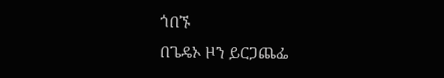ጎበኙ
በጌዴኦ ዞን ይርጋጨፌ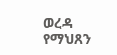ወረዳ የማህጸን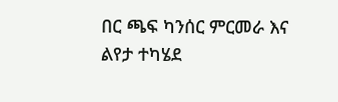በር ጫፍ ካንሰር ምርመራ እና ልየታ ተካሄደ